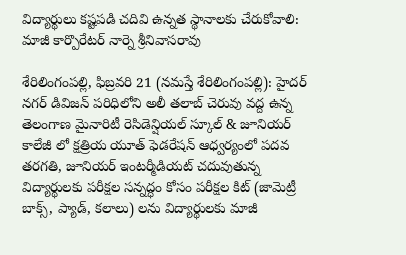విద్యార్థులు క‌ష్ట‌ప‌డి చ‌దివి ఉన్న‌త స్థానాల‌కు చేరుకోవాలి: మాజీ కార్పొరేటర్ నార్నె శ్రీనివాసరావు

శేరిలింగంప‌ల్లి, ఫిబ్ర‌వ‌రి 21 (న‌మ‌స్తే శేరిలింగంప‌ల్లి): హైదర్ నగర్ డివిజన్ పరిధిలోని అలీ తలాబ్ చెరువు వద్ద ఉన్న తెలంగాణ మైనారిటీ రెసిడెన్షియల్ స్కూల్ & జూనియర్ కాలేజీ లో క్షత్రియ యూత్ ఫెడరేషన్ ఆధ్వర్యంలో పదవ తరగతి, జూనియర్ ఇంటర్మీడియట్ చదువుతున్న విద్యార్థులకు పరీక్షల సన్నద్ధం కోసం పరీక్షల కిట్ (జామెట్రీ బాక్స్, ప్యాడ్, కలాలు) ల‌ను విద్యార్థులకు మాజీ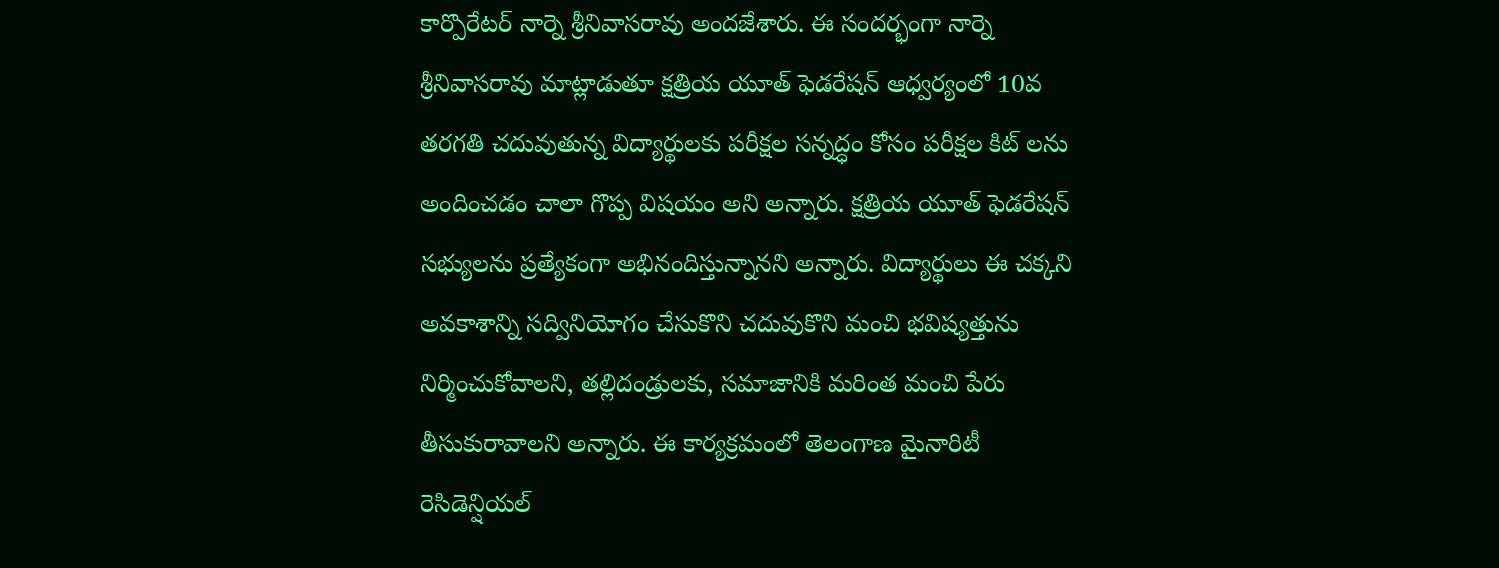కార్పొరేటర్ నార్నె శ్రీనివాసరావు అంద‌జేశారు. ఈ సందర్భంగా నార్నె శ్రీనివాసరావు మాట్లాడుతూ క్షత్రియ యూత్ ఫెడరేషన్ ఆధ్వర్యంలో 10వ తరగతి చదువుతున్న విద్యార్థులకు పరీక్షల సన్నద్ధం కోసం పరీక్షల కిట్ ల‌ను అందించడం చాలా గొప్ప విషయం అని అన్నారు. క్షత్రియ యూత్ ఫెడరేషన్ సభ్యులను ప్రత్యేకంగా అభినందిస్తున్నాన‌ని అన్నారు. విద్యార్థులు ఈ చక్కని అవకాశాన్ని సద్వినియోగం చేసుకొని చదువుకొని మంచి భవిష్యత్తును నిర్మించుకోవాలని, తల్లిదండ్రులకు, సమాజానికి మరింత మంచి పేరు తీసుకురావాలని అన్నారు. ఈ కార్యక్రమంలో తెలంగాణ మైనారిటీ రెసిడెన్షియల్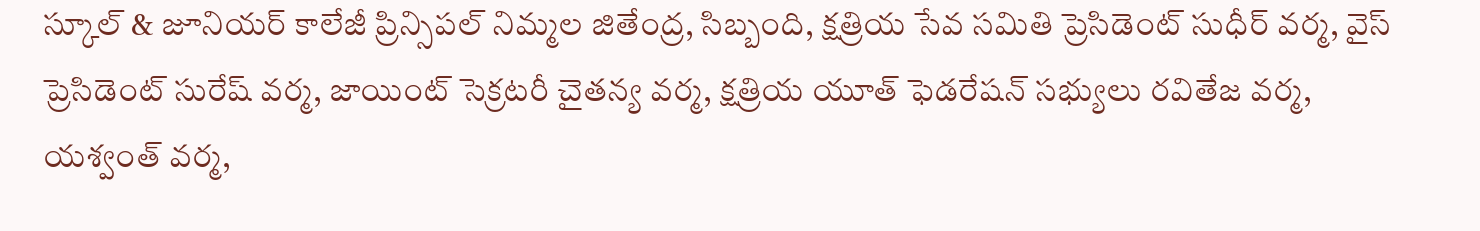స్కూల్ & జూనియర్ కాలేజీ ప్రిన్సిపల్ నిమ్మల జితేంద్ర, సిబ్బంది, క్షత్రియ సేవ సమితి ప్రెసిడెంట్ సుధీర్ వర్మ, వైస్ ప్రెసిడెంట్ సురేష్ వర్మ, జాయింట్ సెక్రటరీ చైతన్య వర్మ, క్షత్రియ యూత్ ఫెడరేషన్ సభ్యులు రవితేజ వర్మ, యశ్వంత్ వర్మ,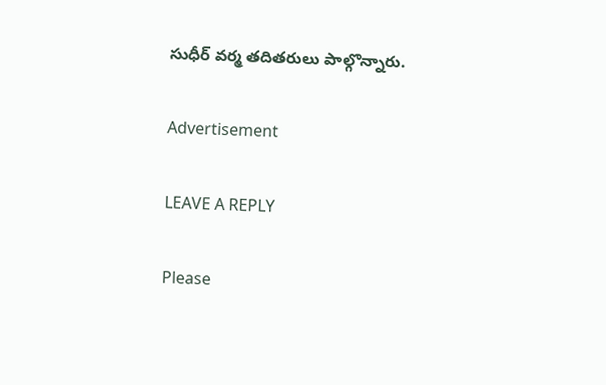సుధీర్ వర్మ తదితరులు పాల్గొన్నారు.

Advertisement

LEAVE A REPLY

Please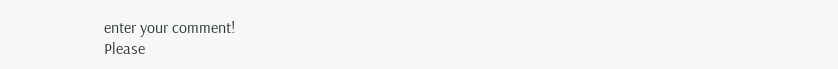enter your comment!
Please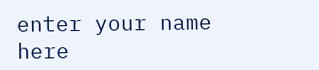enter your name here